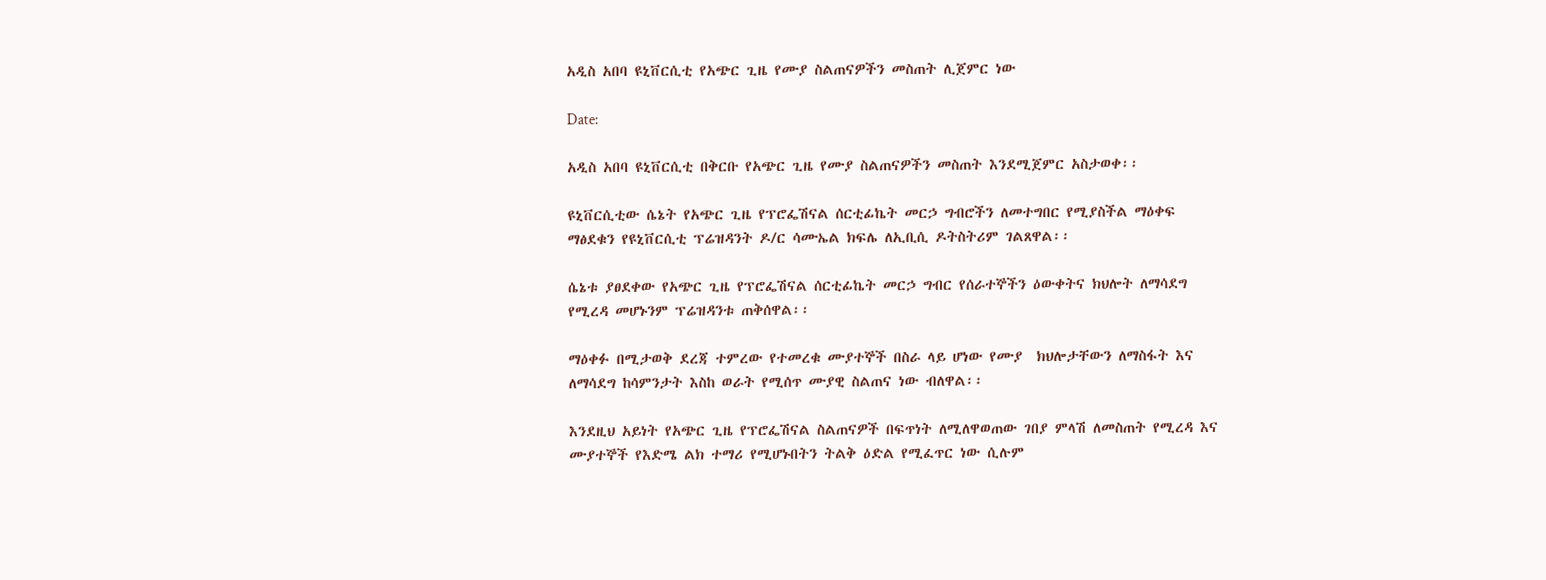አዲስ አበባ ዩኒቨርሲቲ የአጭር ጊዜ የሙያ ስልጠናዎችን መስጠት ሊጀምር ነው

Date:

አዲስ አበባ ዩኒቨርሲቲ በቅርቡ የአጭር ጊዜ የሙያ ስልጠናዎችን መስጠት እንደሚጀምር አስታወቀ፡፡

ዩኒቨርሲቲው ሴኔት የአጭር ጊዜ የፕሮፌሽናል ሰርቲፊኬት መርኃ ግብሮችን ለመተግበር የሚያስችል ማዕቀፍ ማፅደቁን የዩኒቨርሲቲ ፕሬዝዳንት ዶ/ር ሳሙኤል ክፍሌ ለኢቢሲ ዶትስትሪም ገልጸዋል፡፡

ሴኔቱ ያፀደቀው የአጭር ጊዜ የፕሮፌሽናል ሰርቲፊኬት መርኃ ግብር የሰራተኞችን ዕውቀትና ክህሎት ለማሳደግ የሚረዳ መሆኑንም ፕሬዝዳንቱ ጠቅሰዋል፡፡

ማዕቀፉ በሚታወቅ ደረጃ ተምረው የተመረቁ ሙያተኞች በስራ ላይ ሆነው የሙያ  ክህሎታቸውን ለማስፋት እና ለማሳደግ ከሳምንታት እስከ ወራት የሚሰጥ ሙያዊ ስልጠና ነው ብለዋል፡፡

እንደዚህ አይነት የአጭር ጊዜ የፕሮፌሽናል ስልጠናዎች በፍጥነት ለሚለዋወጠው ገበያ ምላሽ ለመስጠት የሚረዳ እና ሙያተኞች የእድሜ ልክ ተማሪ የሚሆኑበትን ትልቅ ዕድል የሚፈጥር ነው ሲሉም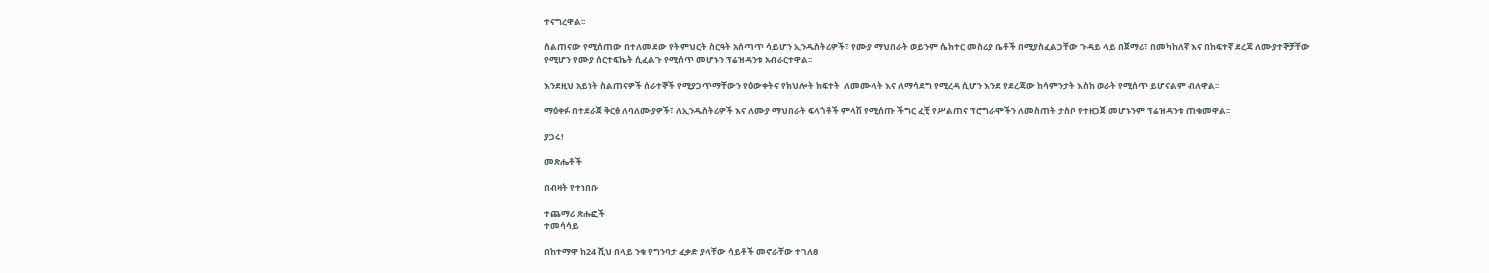ተናግረዋል፡፡

ስልጠናው የሚሰጠው በተለመደው የትምህርት ስርዓት አሰጣጥ ሳይሆን ኢንዱስትሪዎች፣ የሙያ ማህበራት ወይንም ሴክተር መስሪያ ቤቶች በሚያስፈልጋቸው ጉዳይ ላይ በጀማሪ፣ በመካከለኛ እና በከፍተኛ ደረጃ ለሙያተኞቻቸው የሚሆን የሙያ ሰርተፍኬት ሲፈልጉ የሚሰጥ መሆኑን ፕሬዝዳንቱ አብራርተዋል፡፡

እንደዚህ አይነት ስልጠናዎች ሰራተኞች የሚያጋጥማቸውን የዕውቀትና የክህሎት ክፍተት  ለመሙላት እና ለማሳደግ የሚረዳ ሲሆን እንደ የደረጃው ከሳምንታት እስከ ወራት የሚሰጥ ይሆናልም ብለዋል፡፡

ማዕቀፉ በተደራጀ ቅርፅ ለባለሙያዎች፣ ለኢንዱስትሪዎች እና ለሙያ ማህበራት ፍላጎቶች ምላሽ የሚሰጡ ችግር ፈቺ የሥልጠና ፕሮግራሞችን ለመስጠት ታስቦ የተዘጋጀ መሆኑንም ፕሬዝዳንቱ ጠቁመዋል፡፡

ያጋሩ!

መጽሔቶች

በብዛት የተነበቡ

ተጨማሪ ጽሑፎች
ተመሳሳይ

በከተማዋ ከ24 ሺህ በላይ ንቁ የግንባታ ፈቃድ ያላቸው ሳይቶች መኖራቸው ተገለፀ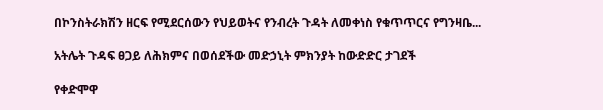በኮንስትራክሽን ዘርፍ የሚደርሰውን የህይወትና የንብረት ጉዳት ለመቀነስ የቁጥጥርና የግንዛቤ...

አትሌት ጉዳፍ ፀጋይ ለሕክምና በወሰደችው መድኃኒት ምክንያት ከውድድር ታገደች

የቀድሞዋ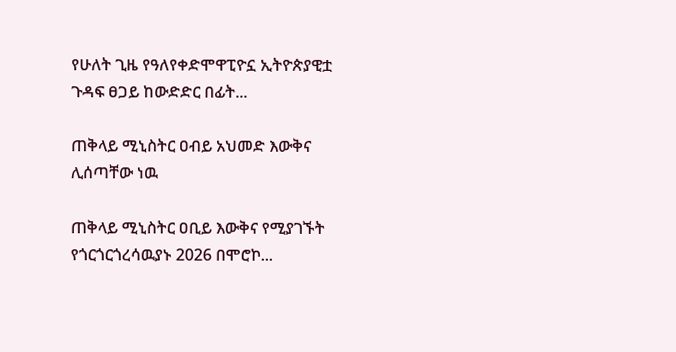የሁለት ጊዜ የዓለየቀድሞዋፒዮኗ ኢትዮጵያዊቷ ጉዳፍ ፀጋይ ከውድድር በፊት...

ጠቅላይ ሚኒስትር ዐብይ አህመድ እውቅና ሊሰጣቸው ነዉ

ጠቅላይ ሚኒስትር ዐቢይ እውቅና የሚያገኙት የጎርጎርጎረሳዉያኑ 2026 በሞሮኮ...